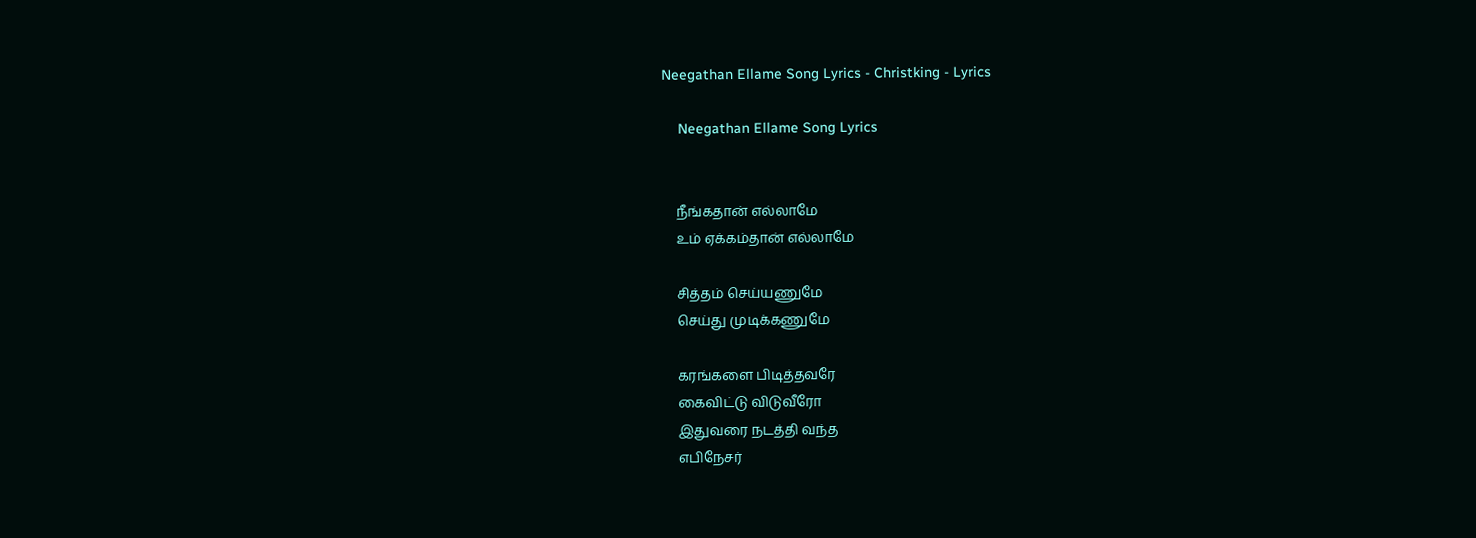Neegathan Ellame Song Lyrics - Christking - Lyrics

    Neegathan Ellame Song Lyrics


    நீங்கதான் எல்லாமே
    உம் ஏக்கம்தான் எல்லாமே

    சித்தம் செய்யணுமே
    செய்து முடிக்கணுமே

    கரங்களை பிடித்தவரே
    கைவிட்டு விடுவீரோ
    இதுவரை நடத்தி வந்த
    எபிநேசர்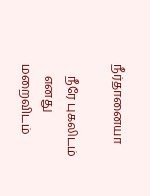நீர்தானையா

    நீரே புகலிடம்
    எனது மறைவிடம்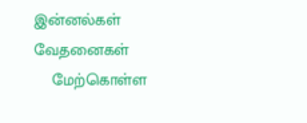இன்னல்கள் வேதனைகள்
    மேற்கொள்ள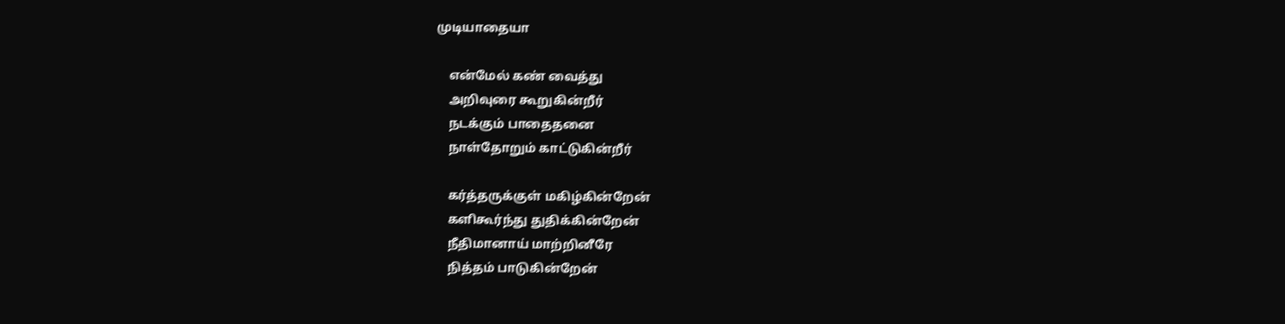முடியாதையா

    என்மேல் கண் வைத்து
    அறிவுரை கூறுகின்றீர்
    நடக்கும் பாதைதனை
    நாள்தோறும் காட்டுகின்றீர்

    கர்த்தருக்குள் மகிழ்கின்றேன்
    களிகூர்ந்து துதிக்கின்றேன்
    நீதிமானாய் மாற்றினீரே
    நித்தம் பாடுகின்றேன்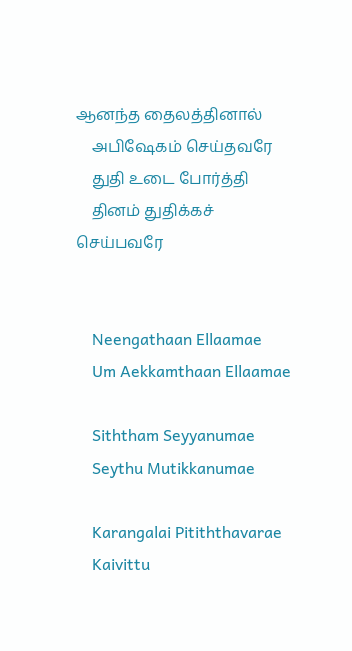ஆனந்த தைலத்தினால்
    அபிஷேகம் செய்தவரே
    துதி உடை போர்த்தி
    தினம் துதிக்கச் செய்பவரே


    Neengathaan Ellaamae
    Um Aekkamthaan Ellaamae

    Siththam Seyyanumae
    Seythu Mutikkanumae

    Karangalai Pitiththavarae
    Kaivittu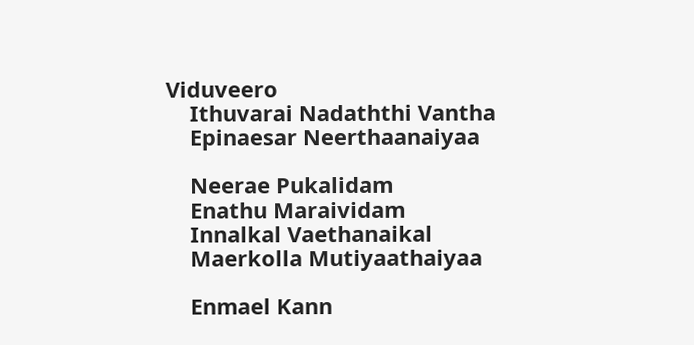Viduveero
    Ithuvarai Nadaththi Vantha
    Epinaesar Neerthaanaiyaa

    Neerae Pukalidam
    Enathu Maraividam
    Innalkal Vaethanaikal
    Maerkolla Mutiyaathaiyaa

    Enmael Kann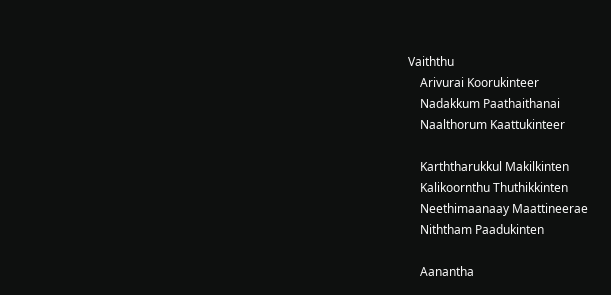Vaiththu
    Arivurai Koorukinteer
    Nadakkum Paathaithanai
    Naalthorum Kaattukinteer

    Karththarukkul Makilkinten
    Kalikoornthu Thuthikkinten
    Neethimaanaay Maattineerae
    Niththam Paadukinten

    Aanantha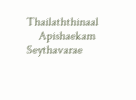Thailaththinaal
    Apishaekam Seythavarae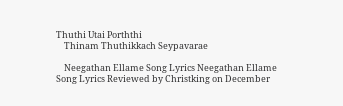Thuthi Utai Porththi
    Thinam Thuthikkach Seypavarae

    Neegathan Ellame Song Lyrics Neegathan Ellame Song Lyrics Reviewed by Christking on December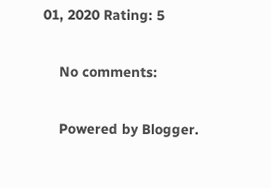01, 2020 Rating: 5

    No comments:

    Powered by Blogger.